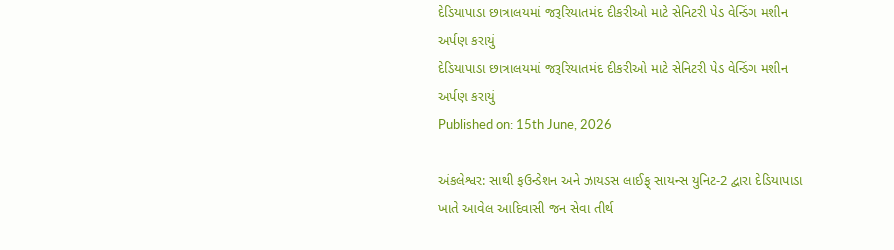દેડિયાપાડા છાત્રાલયમાં જરૂરિયાતમંદ દીકરીઓ માટે સેનિટરી પેડ વેન્ડિંગ મશીન અર્પણ કરાયું
દેડિયાપાડા છાત્રાલયમાં જરૂરિયાતમંદ દીકરીઓ માટે સેનિટરી પેડ વેન્ડિંગ મશીન અર્પણ કરાયું
Published on: 15th June, 2026

અંકલેશ્વર: સાથી ફઉન્ડેશન અને ઝાયડસ લાઈફ્ સાયન્સ યુનિટ-2 દ્વારા દેડિયાપાડા ખાતે આવેલ આદિવાસી જન સેવા તીર્થ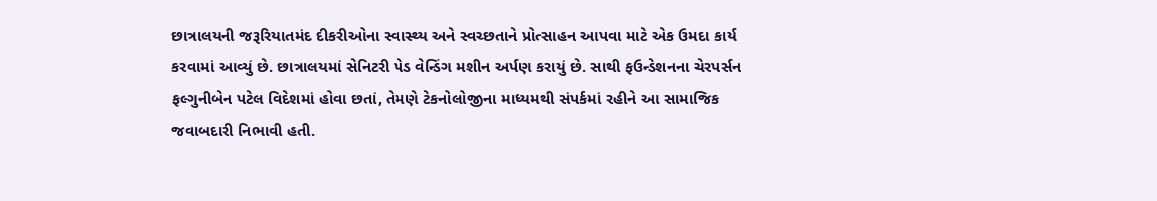છાત્રાલયની જરૂરિયાતમંદ દીકરીઓના સ્વાસ્થ્ય અને સ્વચ્છતાને પ્રોત્સાહન આપવા માટે એક ઉમદા કાર્ય કરવામાં આવ્યું છે. છાત્રાલયમાં સેનિટરી પેડ વેન્ડિંગ મશીન અર્પણ કરાયું છે. સાથી ફઉન્ડેશનના ચેરપર્સન ફલ્ગુનીબેન પટેલ વિદેશમાં હોવા છતાં, તેમણે ટેકનોલોજીના માધ્યમથી સંપર્કમાં રહીને આ સામાજિક જવાબદારી નિભાવી હતી.